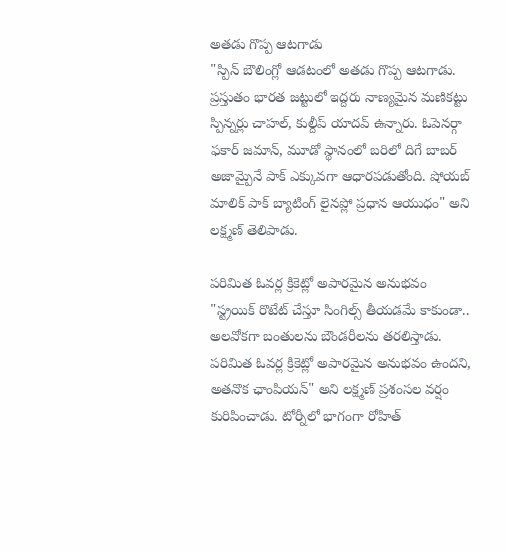అతడు గొప్ప ఆటగాడు
"స్పిన్ బౌలింగ్లో ఆడటంలో అతడు గొప్ప ఆటగాడు. ప్రస్తుతం భారత జట్టులో ఇద్దరు నాణ్యమైన మణికట్టు స్పిన్నర్లు చాహల్, కుల్దీప్ యాదవ్ ఉన్నారు. ఓపెనర్గా ఫకార్ జమాన్, మూడో స్థానంలో బరిలో దిగే బాబర్ అజామ్పైనే పాక్ ఎక్కువగా ఆధారపడుతోంది. షోయబ్ మాలిక్ పాక్ బ్యాటింగ్ లైనప్లో ప్రధాన ఆయుధం" అని లక్ష్మణ్ తెలిపాడు.

పరిమిత ఓవర్ల క్రికెట్లో అపారమైన అనుభవం
"స్ట్రయిక్ రొటేట్ చేస్తూ సింగిల్స్ తీయడమే కాకుండా.. అలవోకగా బంతులను బౌండరీలను తరలిస్తాడు. పరిమిత ఓవర్ల క్రికెట్లో అపారమైన అనుభవం ఉందని, అతనొక ఛాంపియన్" అని లక్ష్మణ్ ప్రశంసల వర్షం కురిపించాడు. టోర్నీలో భాగంగా రోహిత్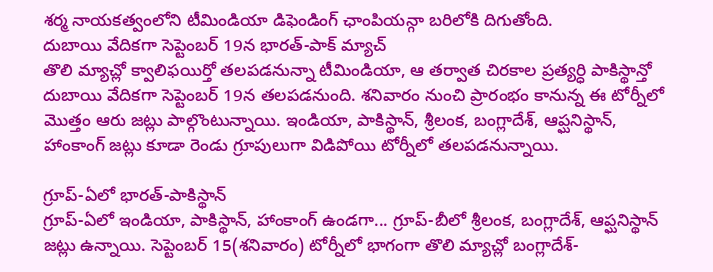శర్మ నాయకత్వంలోని టీమిండియా డిఫెండింగ్ ఛాంపియన్గా బరిలోకి దిగుతోంది.
దుబాయి వేదికగా సెప్టెంబర్ 19న భారత్-పాక్ మ్యాచ్
తొలి మ్యాచ్లో క్వాలిఫయిర్తో తలపడనున్నా టీమిండియా, ఆ తర్వాత చిరకాల ప్రత్యర్ధి పాకిస్థాన్తో దుబాయి వేదికగా సెప్టెంబర్ 19న తలపడనుంది. శనివారం నుంచి ప్రారంభం కానున్న ఈ టోర్నీలో మొత్తం ఆరు జట్లు పాల్గొంటున్నాయి. ఇండియా, పాకిస్థాన్, శ్రీలంక, బంగ్లాదేశ్, ఆప్ఘనిస్థాన్, హాంకాంగ్ జట్లు కూడా రెండు గ్రూపులుగా విడిపోయి టోర్నీలో తలపడనున్నాయి.

గ్రూప్-ఏలో భారత్-పాకిస్థాన్
గ్రూప్-ఏలో ఇండియా, పాకిస్థాన్, హాంకాంగ్ ఉండగా... గ్రూప్-బీలో శ్రీలంక, బంగ్లాదేశ్, ఆప్ఘనిస్థాన్ జట్లు ఉన్నాయి. సెప్టెంబర్ 15(శనివారం) టోర్నీలో భాగంగా తొలి మ్యాచ్లో బంగ్లాదేశ్-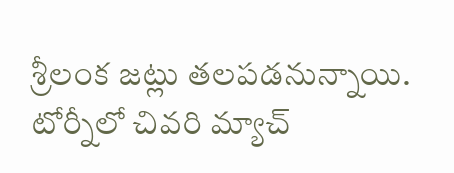శ్రీలంక జట్లు తలపడనున్నాయి. టోర్నీలో చివరి మ్యాచ్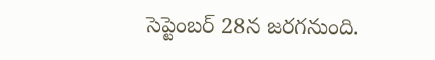సెప్టెంబర్ 28న జరగనుంది.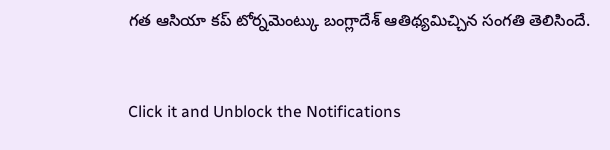గత ఆసియా కప్ టోర్నమెంట్కు బంగ్లాదేశ్ ఆతిథ్యమిచ్చిన సంగతి తెలిసిందే.


Click it and Unblock the Notifications